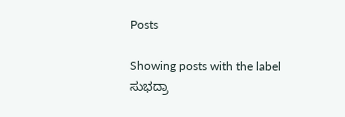Posts

Showing posts with the label ಸುಭದ್ರಾ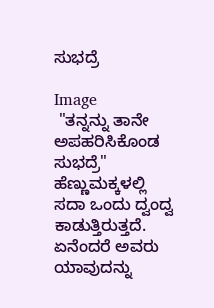ಸುಭದ್ರೆ

Image
 "ತನ್ನನ್ನು ತಾನೇ ಅಪಹರಿಸಿಕೊಂಡ ಸುಭದ್ರೆ" ಹೆಣ್ಣುಮಕ್ಕಳಲ್ಲಿ ಸದಾ ಒಂದು ದ್ವಂದ್ವ ಕಾಡುತ್ತಿರುತ್ತದೆ. ಏನೆಂದರೆ ಅವರು ಯಾವುದನ್ನು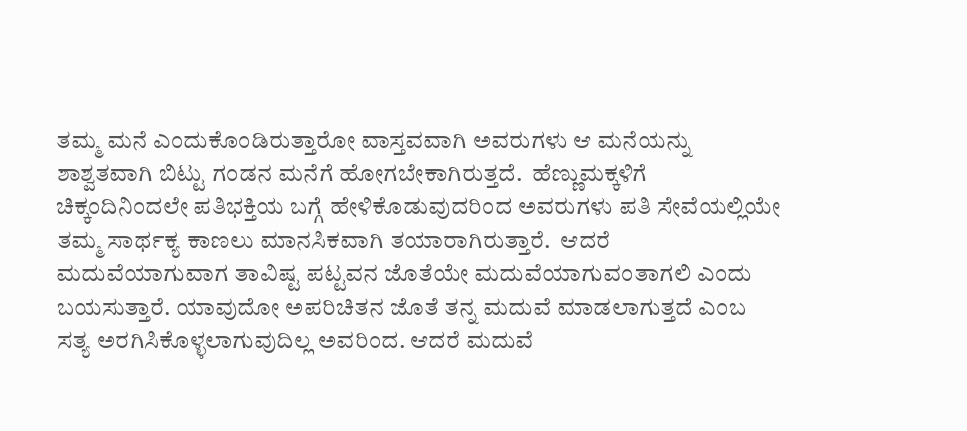ತಮ್ಮ ಮನೆ ಎಂದುಕೊಂಡಿರುತ್ತಾರೋ ವಾಸ್ತವವಾಗಿ ಅವರುಗಳು ಆ ಮನೆಯನ್ನು ಶಾಶ್ವತವಾಗಿ ಬಿಟ್ಟು ಗಂಡನ ಮನೆಗೆ ಹೋಗಬೇಕಾಗಿರುತ್ತದೆ.  ಹೆಣ್ಣುಮಕ್ಕಳಿಗೆ ಚಿಕ್ಕಂದಿನಿಂದಲೇ ಪತಿಭಕ್ತಿಯ ಬಗ್ಗೆ ಹೇಳಿಕೊಡುವುದರಿಂದ ಅವರುಗಳು ಪತಿ ಸೇವೆಯಲ್ಲಿಯೇ ತಮ್ಮ ಸಾರ್ಥಕ್ಯ ಕಾಣಲು ಮಾನಸಿಕವಾಗಿ ತಯಾರಾಗಿರುತ್ತಾರೆ.  ಆದರೆ ಮದುವೆಯಾಗುವಾಗ ತಾವಿಷ್ಟ ಪಟ್ಟವನ ಜೊತೆಯೇ ಮದುವೆಯಾಗುವಂತಾಗಲಿ ಎಂದು ಬಯಸುತ್ತಾರೆ. ಯಾವುದೋ ಅಪರಿಚಿತನ ಜೊತೆ ತನ್ನ ಮದುವೆ ಮಾಡಲಾಗುತ್ತದೆ ಎಂಬ ಸತ್ಯ ಅರಗಿಸಿಕೊಳ್ಳಲಾಗುವುದಿಲ್ಲ ಅವರಿಂದ. ಆದರೆ ಮದುವೆ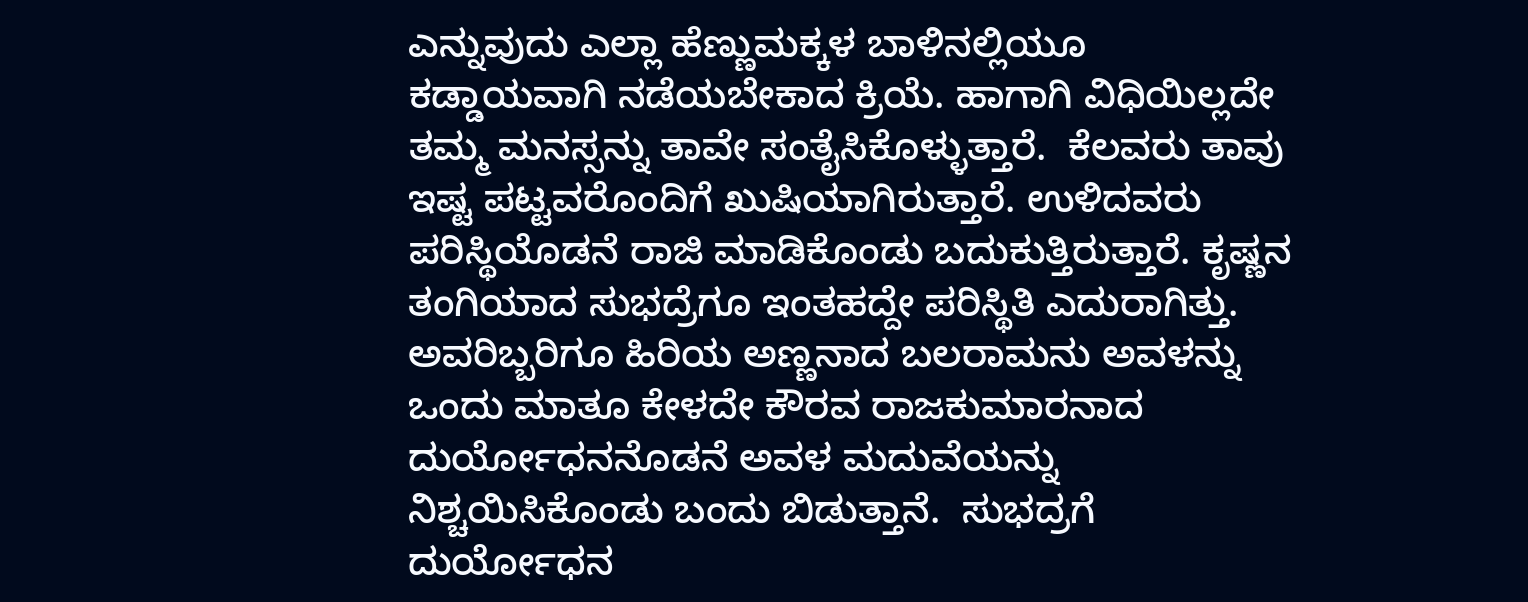ಎನ್ನುವುದು ಎಲ್ಲಾ ಹೆಣ್ಣುಮಕ್ಕಳ ಬಾಳಿನಲ್ಲಿಯೂ ಕಡ್ಡಾಯವಾಗಿ ನಡೆಯಬೇಕಾದ ಕ್ರಿಯೆ. ಹಾಗಾಗಿ ವಿಧಿಯಿಲ್ಲದೇ ತಮ್ಮ ಮನಸ್ಸನ್ನು ತಾವೇ ಸಂತೈಸಿಕೊಳ್ಳುತ್ತಾರೆ.  ಕೆಲವರು ತಾವು ಇಷ್ಟ ಪಟ್ಟವರೊಂದಿಗೆ ಖುಷಿಯಾಗಿರುತ್ತಾರೆ. ಉಳಿದವರು ಪರಿಸ್ಥಿಯೊಡನೆ ರಾಜಿ ಮಾಡಿಕೊಂಡು ಬದುಕುತ್ತಿರುತ್ತಾರೆ. ಕೃಷ್ಣನ ತಂಗಿಯಾದ ಸುಭದ್ರೆಗೂ ಇಂತಹದ್ದೇ ಪರಿಸ್ಥಿತಿ ಎದುರಾಗಿತ್ತು. ಅವರಿಬ್ಬರಿಗೂ ಹಿರಿಯ ಅಣ್ಣನಾದ ಬಲರಾಮನು ಅವಳನ್ನು ಒಂದು ಮಾತೂ ಕೇಳದೇ ಕೌರವ ರಾಜಕುಮಾರನಾದ ದುರ್ಯೋಧನನೊಡನೆ ಅವಳ ಮದುವೆಯನ್ನು ನಿಶ್ಚಯಿಸಿಕೊಂಡು ಬಂದು ಬಿಡುತ್ತಾನೆ.  ಸುಭದ್ರಗೆ ದುರ್ಯೋಧನ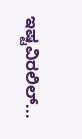ಇಷ್ಟವಿರಲಿಲ್...